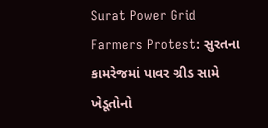Surat Power Grid Farmers Protest: સુરતના કામરેજમાં પાવર ગ્રીડ સામે ખેડૂતોનો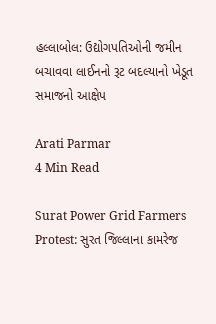હલ્લાબોલ: ઉદ્યોગપતિઓની જમીન બચાવવા લાઈનનો રૂટ બદલ્યાનો ખેડૂત સમાજનો આક્ષેપ

Arati Parmar
4 Min Read

Surat Power Grid Farmers Protest: સુરત જિલ્લાના કામરેજ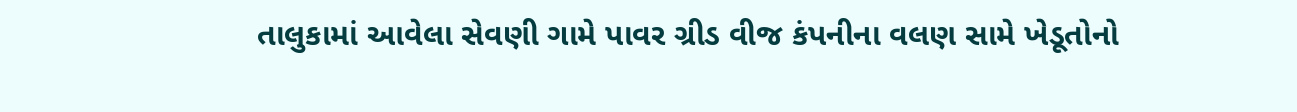તાલુકામાં આવેલા સેવણી ગામે પાવર ગ્રીડ વીજ કંપનીના વલણ સામે ખેડૂતોનો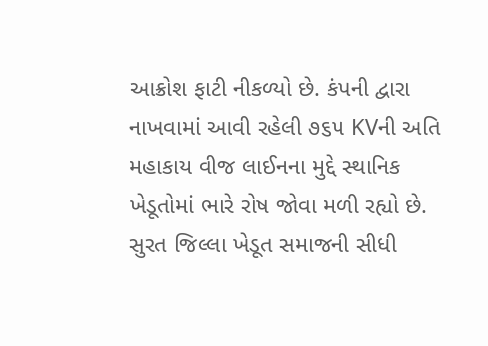આક્રોશ ફાટી નીકળ્યો છે. કંપની દ્વારા નાખવામાં આવી રહેલી ૭૬૫ KVની અતિ મહાકાય વીજ લાઈનના મુદ્દે સ્થાનિક ખેડૂતોમાં ભારે રોષ જોવા મળી રહ્યો છે. સુરત જિલ્લા ખેડૂત સમાજની સીધી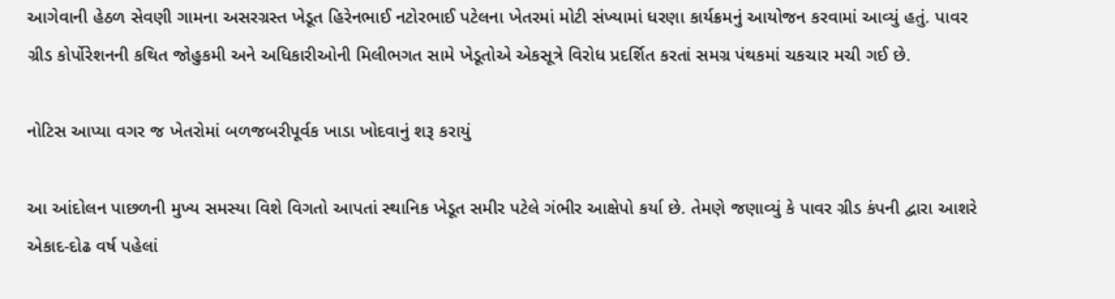આગેવાની હેઠળ સેવણી ગામના અસરગ્રસ્ત ખેડૂત હિરેનભાઈ નટોરભાઈ પટેલના ખેતરમાં મોટી સંખ્યામાં ધરણા કાર્યક્રમનું આયોજન કરવામાં આવ્યું હતું. પાવર ગ્રીડ કોર્પોરેશનની કથિત જોહુકમી અને અધિકારીઓની મિલીભગત સામે ખેડૂતોએ એકસૂત્રે વિરોધ પ્રદર્શિત કરતાં સમગ્ર પંથકમાં ચકચાર મચી ગઈ છે.

નોટિસ આપ્યા વગર જ ખેતરોમાં બળજબરીપૂર્વક ખાડા ખોદવાનું શરૂ કરાયું

આ આંદોલન પાછળની મુખ્ય સમસ્યા વિશે વિગતો આપતાં સ્થાનિક ખેડૂત સમીર પટેલે ગંભીર આક્ષેપો કર્યા છે. તેમણે જણાવ્યું કે પાવર ગ્રીડ કંપની દ્વારા આશરે એકાદ-દોઢ વર્ષ પહેલાં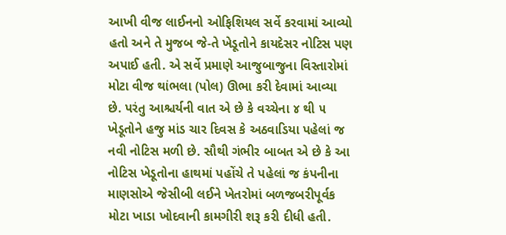આખી વીજ લાઈનનો ઓફિશિયલ સર્વે કરવામાં આવ્યો હતો અને તે મુજબ જે-તે ખેડૂતોને કાયદેસર નોટિસ પણ અપાઈ હતી. એ સર્વે પ્રમાણે આજુબાજુના વિસ્તારોમાં મોટા વીજ થાંભલા (પોલ) ઊભા કરી દેવામાં આવ્યા છે. પરંતુ આશ્ચર્યની વાત એ છે કે વચ્ચેના ૪ થી ૫ ખેડૂતોને હજુ માંડ ચાર દિવસ કે અઠવાડિયા પહેલાં જ નવી નોટિસ મળી છે. સૌથી ગંભીર બાબત એ છે કે આ નોટિસ ખેડૂતોના હાથમાં પહોંચે તે પહેલાં જ કંપનીના માણસોએ જેસીબી લઈને ખેતરોમાં બળજબરીપૂર્વક મોટા ખાડા ખોદવાની કામગીરી શરૂ કરી દીધી હતી.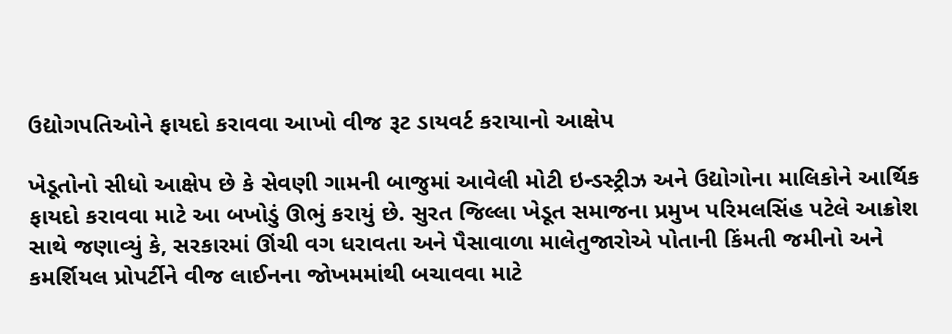ઉદ્યોગપતિઓને ફાયદો કરાવવા આખો વીજ રૂટ ડાયવર્ટ કરાયાનો આક્ષેપ

ખેડૂતોનો સીધો આક્ષેપ છે કે સેવણી ગામની બાજુમાં આવેલી મોટી ઇન્ડસ્ટ્રીઝ અને ઉદ્યોગોના માલિકોને આર્થિક ફાયદો કરાવવા માટે આ બખોડું ઊભું કરાયું છે. સુરત જિલ્લા ખેડૂત સમાજના પ્રમુખ પરિમલસિંહ પટેલે આક્રોશ સાથે જણાવ્યું કે, સરકારમાં ઊંચી વગ ધરાવતા અને પૈસાવાળા માલેતુજારોએ પોતાની કિંમતી જમીનો અને કમર્શિયલ પ્રોપર્ટીને વીજ લાઈનના જોખમમાંથી બચાવવા માટે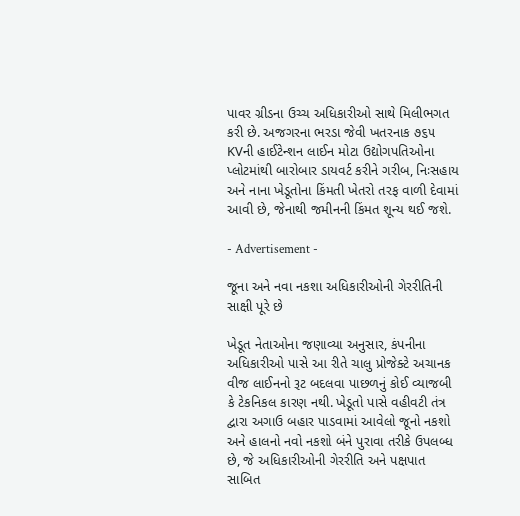પાવર ગ્રીડના ઉચ્ચ અધિકારીઓ સાથે મિલીભગત કરી છે. અજગરના ભરડા જેવી ખતરનાક ૭૬૫ KVની હાઈટેન્શન લાઈન મોટા ઉદ્યોગપતિઓના પ્લોટમાંથી બારોબાર ડાયવર્ટ કરીને ગરીબ, નિઃસહાય અને નાના ખેડૂતોના કિંમતી ખેતરો તરફ વાળી દેવામાં આવી છે, જેનાથી જમીનની કિંમત શૂન્ય થઈ જશે.

- Advertisement -

જૂના અને નવા નકશા અધિકારીઓની ગેરરીતિની સાક્ષી પૂરે છે

ખેડૂત નેતાઓના જણાવ્યા અનુસાર, કંપનીના અધિકારીઓ પાસે આ રીતે ચાલુ પ્રોજેક્ટે અચાનક વીજ લાઈનનો રૂટ બદલવા પાછળનું કોઈ વ્યાજબી કે ટેકનિકલ કારણ નથી. ખેડૂતો પાસે વહીવટી તંત્ર દ્વારા અગાઉ બહાર પાડવામાં આવેલો જૂનો નકશો અને હાલનો નવો નકશો બંને પુરાવા તરીકે ઉપલબ્ધ છે, જે અધિકારીઓની ગેરરીતિ અને પક્ષપાત સાબિત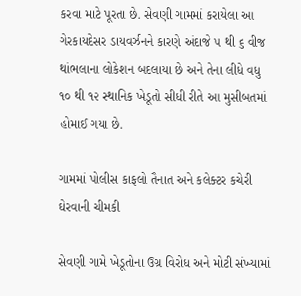કરવા માટે પૂરતા છે. સેવણી ગામમાં કરાયેલા આ ગેરકાયદેસર ડાયવર્ઝનને કારણે અંદાજે ૫ થી ૬ વીજ થાંભલાના લોકેશન બદલાયા છે અને તેના લીધે વધુ ૧૦ થી ૧૨ સ્થાનિક ખેડૂતો સીધી રીતે આ મુસીબતમાં હોમાઈ ગયા છે.

ગામમાં પોલીસ કાફલો તૈનાત અને કલેક્ટર કચેરી ઘેરવાની ચીમકી

સેવણી ગામે ખેડૂતોના ઉગ્ર વિરોધ અને મોટી સંખ્યામાં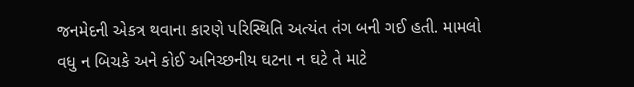જનમેદની એકત્ર થવાના કારણે પરિસ્થિતિ અત્યંત તંગ બની ગઈ હતી. મામલો વધુ ન બિચકે અને કોઈ અનિચ્છનીય ઘટના ન ઘટે તે માટે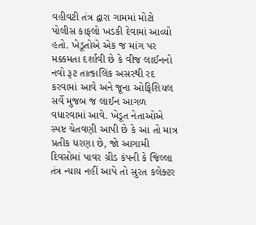વહીવટી તંત્ર દ્વારા ગામમાં મોટો પોલીસ કાફલો ખડકી દેવામાં આવ્યો હતો. ખેડૂતોએ એક જ માંગ પર મક્કમતા દર્શાવી છે કે વીજ લાઈનનો નવો રૂટ તાત્કાલિક અસરથી રદ કરવામાં આવે અને જૂના ઓફિશિયલ સર્વે મુજબ જ લાઈન આગળ વધારવામાં આવે. ખેડૂત નેતાઓએ સ્પષ્ટ ચેતવણી આપી છે કે આ તો માત્ર પ્રતીક ધરણા છે, જો આગામી દિવસોમાં પાવર ગ્રીડ કંપની કે જિલ્લા તંત્ર ન્યાય નહીં આપે તો સુરત કલેક્ટર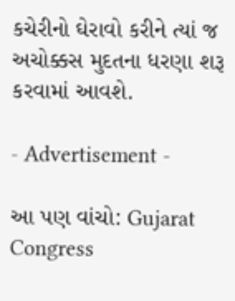કચેરીનો ઘેરાવો કરીને ત્યાં જ અચોક્કસ મુદતના ધરણા શરૂ કરવામાં આવશે.

- Advertisement -

આ પણ વાંચો: Gujarat Congress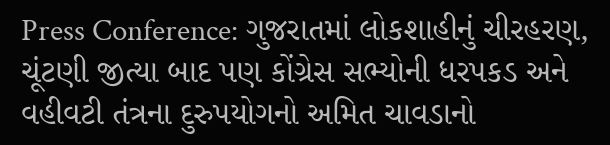Press Conference: ગુજરાતમાં લોકશાહીનું ચીરહરણ, ચૂંટણી જીત્યા બાદ પણ કોંગ્રેસ સભ્યોની ધરપકડ અને વહીવટી તંત્રના દુરુપયોગનો અમિત ચાવડાનો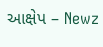આક્ષેપ – Newz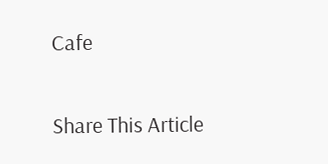Cafe

Share This Article